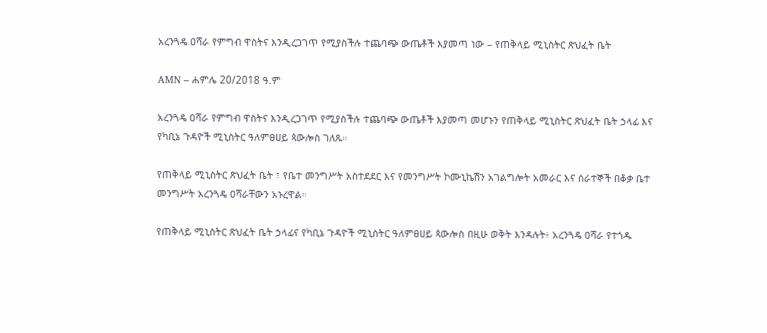አረንጓዴ ዐሻራ የምግብ ዋስትና እንዲረጋገጥ የሚያስችሉ ተጨባጭ ውጤቶች እያመጣ ነው – የጠቅላይ ሚኒስትር ጽህፈት ቤት

AMN – ሐምሌ 20/2018 ዓ.ም

አረንጓዴ ዐሻራ የምግብ ዋስትና እንዲረጋገጥ የሚያስችሉ ተጨባጭ ውጤቶች እያመጣ መሆኑን የጠቅላይ ሚኒስትር ጽህፈት ቤት ኃላፊ እና የካቢኔ ጉዳዮች ሚኒስትር ዓለምፀሀይ ጳውሎስ ገለጹ።

የጠቅላይ ሚኒስትር ጽህፈት ቤት ፣ የቤተ መንግሥት አስተደደር እና የመንግሥት ኮሙኒኬሽን አገልግሎት አመራር እና ሰራተኞች በቆቃ ቤተ መንግሥት አረንጓዴ ዐሻራቸውን አኑረዋል።

የጠቅላይ ሚኒስትር ጽህፈት ቤት ኃላፊና የካቢኔ ጉዳዮች ሚኒስትር ዓለምፀሀይ ጳውሎስ በዚሁ ወቅት እንዳሉት፥ አረንጓዴ ዐሻራ የተጎዱ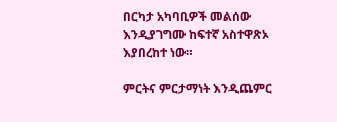በርካታ አካባቢዎች መልሰው እንዲያገግሙ ከፍተኛ አስተዋጽኦ እያበረከተ ነው።

ምርትና ምርታማነት እንዲጨምር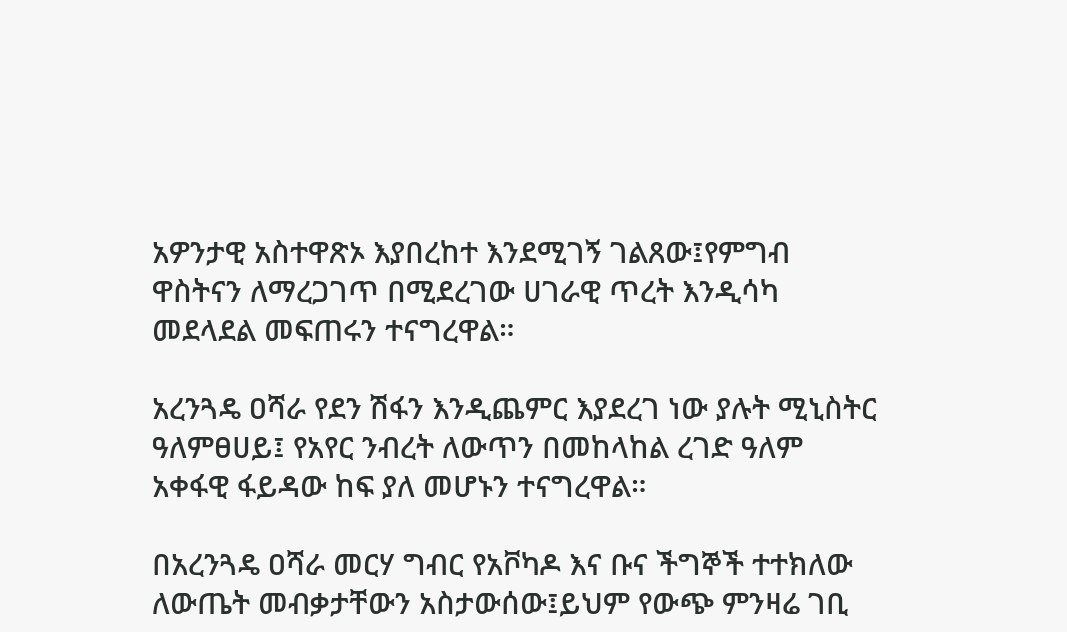አዎንታዊ አስተዋጽኦ እያበረከተ እንደሚገኝ ገልጸው፤የምግብ ዋስትናን ለማረጋገጥ በሚደረገው ሀገራዊ ጥረት እንዲሳካ መደላደል መፍጠሩን ተናግረዋል።

አረንጓዴ ዐሻራ የደን ሽፋን እንዲጨምር እያደረገ ነው ያሉት ሚኒስትር ዓለምፀሀይ፤ የአየር ንብረት ለውጥን በመከላከል ረገድ ዓለም አቀፋዊ ፋይዳው ከፍ ያለ መሆኑን ተናግረዋል።

በአረንጓዴ ዐሻራ መርሃ ግብር የአቮካዶ እና ቡና ችግኞች ተተክለው ለውጤት መብቃታቸውን አስታውሰው፤ይህም የውጭ ምንዛሬ ገቢ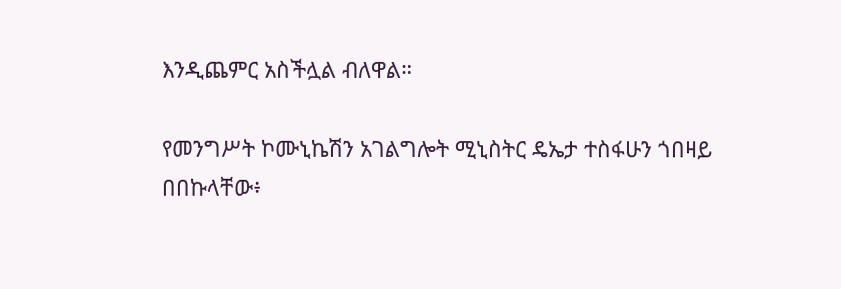እንዲጨምር አስችሏል ብለዋል።

የመንግሥት ኮሙኒኬሽን አገልግሎት ሚኒስትር ዴኤታ ተስፋሁን ጎበዛይ በበኩላቸው፥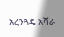አረንጓዴ አሻራ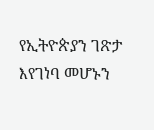የኢትዮጵያን ገጽታ እየገነባ መሆኑን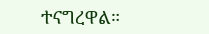ተናግረዋል።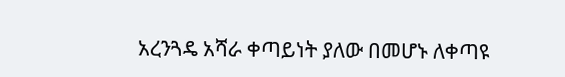አረንጓዴ አሻራ ቀጣይነት ያለው በመሆኑ ለቀጣዩ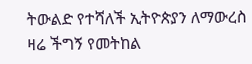ትውልድ የተሻለች ኢትዮጵያን ለማውረስ ዛሬ ችግኝ የመትከል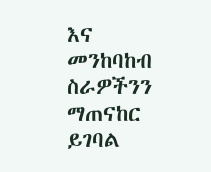እና መንከባከብ ስራዎችንን ማጠናከር ይገባል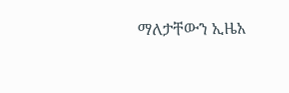ማለታቸውን ኢዜአ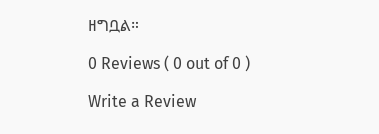ዘግቧል።

0 Reviews ( 0 out of 0 )

Write a Review